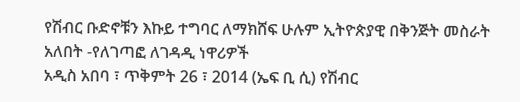የሽብር ቡድኖቹን እኩይ ተግባር ለማክሸፍ ሁሉም ኢትዮጵያዊ በቅንጅት መስራት አለበት -የለገጣፎ ለገዳዲ ነዋሪዎች
አዲስ አበባ ፣ ጥቅምት 26 ፣ 2014 (ኤፍ ቢ ሲ) የሽብር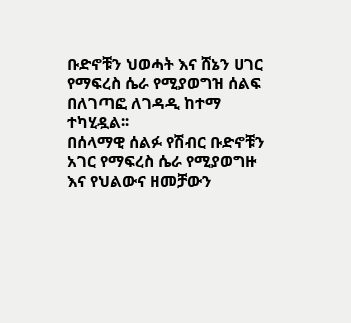ቡድኖቹን ህወሓት እና ሸኔን ሀገር የማፍረስ ሴራ የሚያወግዝ ሰልፍ በለገጣፎ ለገዳዲ ከተማ ተካሂዷል፡፡
በሰላማዊ ሰልፉ የሽብር ቡድኖቹን አገር የማፍረስ ሴራ የሚያወግዙ እና የህልውና ዘመቻውን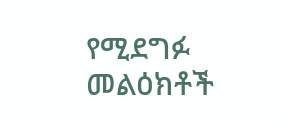የሚደግፉ መልዕክቶች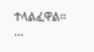ተላልፈዋል፡፡…